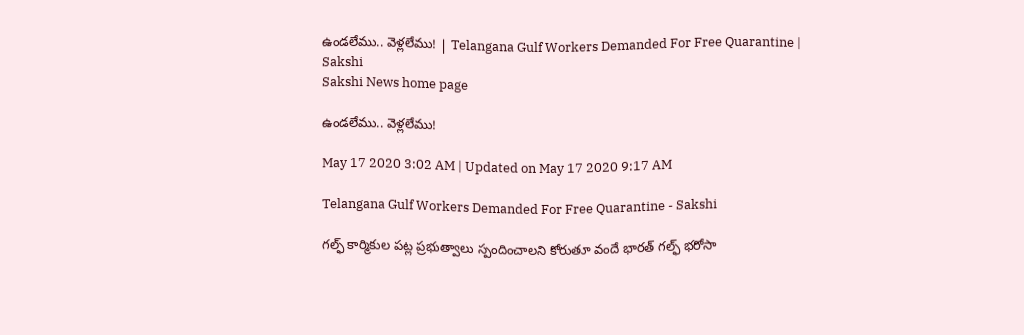ఉండలేము.. వెళ్లలేము! | Telangana Gulf Workers Demanded For Free Quarantine | Sakshi
Sakshi News home page

ఉండలేము.. వెళ్లలేము!

May 17 2020 3:02 AM | Updated on May 17 2020 9:17 AM

Telangana Gulf Workers Demanded For Free Quarantine - Sakshi

గల్ఫ్‌ కార్మికుల పట్ల ప్రభుత్వాలు స్పందించాలని కోరుతూ వందే భారత్‌ గల్ఫ్‌ భరోసా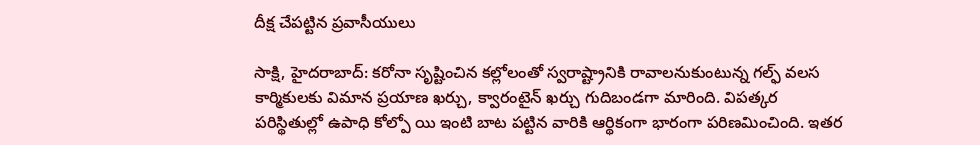దీక్ష చేపట్టిన ప్రవాసీయులు

సాక్షి, హైదరాబాద్‌: కరోనా సృష్టించిన కల్లోలంతో స్వరాష్ట్రానికి రావాలనుకుంటున్న గల్ఫ్‌ వలస కార్మికులకు విమాన ప్రయాణ ఖర్చు, క్వారంటైన్‌ ఖర్చు గుదిబండగా మారింది. విపత్కర పరిస్థితుల్లో ఉపాధి కోల్పో యి ఇంటి బాట పట్టిన వారికి ఆర్థికంగా భారంగా పరిణమించింది. ఇతర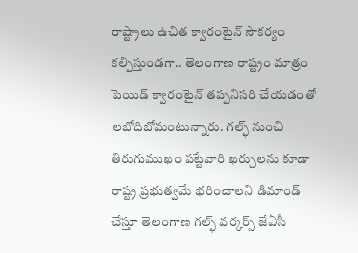రాష్ట్రాలు ఉచిత క్వారంటైన్‌ సౌకర్యం కల్పిస్తుండగా.. తెలంగాణ రాష్ట్రం మాత్రం పెయిడ్‌ క్వారంటైన్‌ తప్పనిసరి చేయడంతో లబోదిబోమంటున్నారు. గల్ఫ్‌ నుంచి తిరుగుముఖం పట్టేవారి ఖర్చులను కూడా రాష్ట్ర ప్రభుత్వమే భరించాలని డిమాండ్‌ చేస్తూ తెలంగాణ గల్ఫ్‌ వర్కర్స్‌ జేఏసీ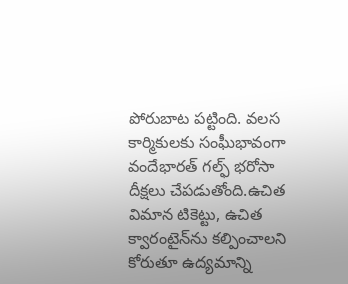పోరుబాట పట్టింది. వలస కార్మికులకు సంఘీభావంగా వందేభారత్‌ గల్ఫ్‌ భరోసా దీక్షలు చేపడుతోంది.ఉచిత విమాన టికెట్టు, ఉచిత క్వారంటైన్‌ను కల్పించాలని కోరుతూ ఉద్యమాన్ని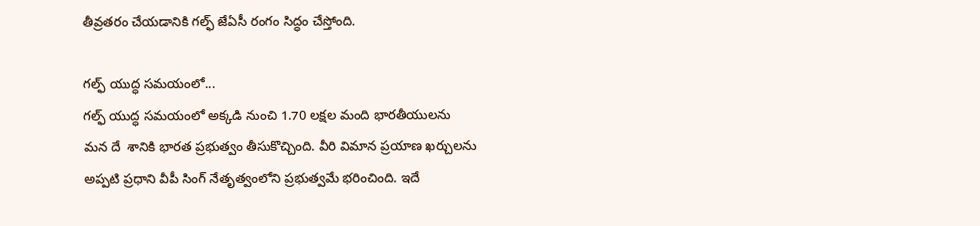తీవ్రతరం చేయడానికి గల్ఫ్‌ జేఏసీ రంగం సిద్ధం చేస్తోంది.

గల్ఫ్‌ యుద్ధ సమయంలో...
గల్ఫ్‌ యుద్ధ సమయంలో అక్కడి నుంచి 1.70 లక్షల మంది భారతీయులను మన దే  శానికి భారత ప్రభుత్వం తీసుకొచ్చింది. వీరి విమాన ప్రయాణ ఖర్చులను అప్పటి ప్రధాని వీపీ సింగ్‌ నేతృత్వంలోని ప్రభుత్వమే భరించింది. ఇదే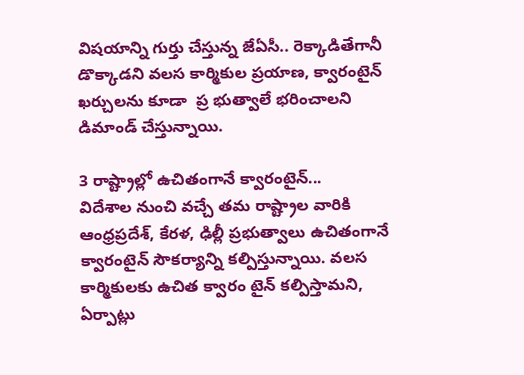విషయాన్ని గుర్తు చేస్తున్న జేఏసీ.. రెక్కాడితేగానీ డొక్కాడని వలస కార్మికుల ప్రయాణ, క్వారంటైన్‌ ఖర్చులను కూడా  ప్ర భుత్వాలే భరించాలని డిమాండ్‌ చేస్తున్నాయి.

3 రాష్ట్రాల్లో ఉచితంగానే క్వారంటైన్‌...
విదేశాల నుంచి వచ్చే తమ రాష్ట్రాల వారికి ఆంధ్రప్రదేశ్, కేరళ, ఢిల్లీ ప్రభుత్వాలు ఉచితంగానే క్వారంటైన్‌ సౌకర్యాన్ని కల్పిస్తున్నాయి. వలస కార్మికులకు ఉచిత క్వారం టైన్‌ కల్పిస్తామని, ఏర్పాట్లు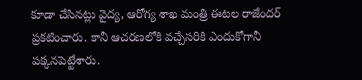కూడా చేసినట్లు వైద్య, ఆరోగ్య శాఖ మంత్రి ఈటల రాజేందర్‌ ప్రకటించారు. కానీ ఆచరణలోకి వచ్చేసరికి ఎందుకోగానీ పక్కనపెట్టేశారు.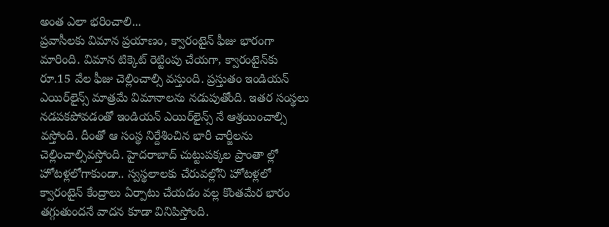అంత ఎలా భరించాలి...
ప్రవాసీలకు విమాన ప్రయాణం, క్వారంటైన్‌ ఫీజు భారంగా మారింది. విమాన టిక్కెట్‌ రెట్టింపు చేయగా, క్వారంటైన్‌కు రూ.15 వేల ఫీజు చెల్లించాల్సి వస్తుంది. ప్రస్తుతం ఇండియన్‌ ఎయిర్‌లైన్స్‌ మాత్రమే విమానాలను నడుపుతోంది. ఇతర సంస్థలు నడపకపోవడంతో ఇండియన్‌ ఎయిర్‌లైన్స్‌ నే ఆశ్రయించాల్సి వస్తోంది. దీంతో ఆ సంస్థ నిర్దేశించిన భారీ చార్జీలను చెల్లించాల్సివస్తోంది. హైదరాబాద్‌ చుట్టుపక్కల ప్రాంతా ల్లో హోటళ్లలోగాకుండా.. స్వస్థలాలకు చేరువల్లోని హోటళ్లలో క్వారంటైన్‌ కేంద్రాలు ఏర్పాటు చేయడం వల్ల కొంతమేర భారం తగ్గుతుందనే వాదన కూడా వినిపిస్తోంది.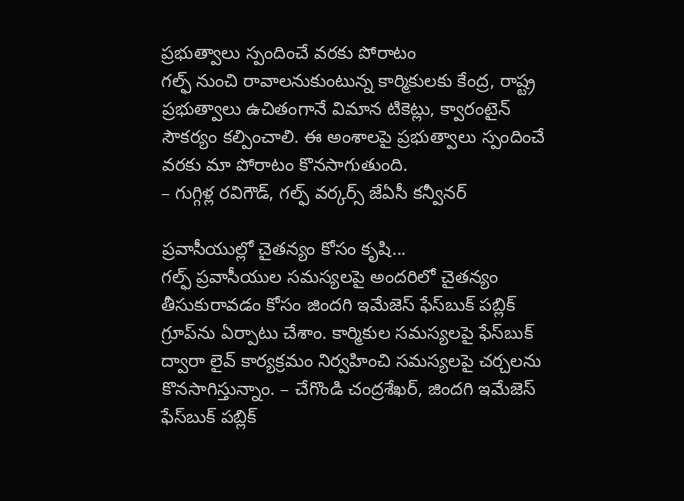ప్రభుత్వాలు స్పందించే వరకు పోరాటం
గల్ఫ్‌ నుంచి రావాలనుకుంటున్న కార్మికులకు కేంద్ర, రాష్ట్ర ప్రభుత్వాలు ఉచితంగానే విమాన టికెట్లు, క్వారంటైన్‌ సౌకర్యం కల్పించాలి. ఈ అంశాలపై ప్రభుత్వాలు స్పందించే వరకు మా పోరాటం కొనసాగుతుంది.
– గుగ్గిళ్ల రవిగౌడ్, గల్ఫ్‌ వర్కర్స్‌ జేఏసీ కన్వీనర్‌

ప్రవాసీయుల్లో చైతన్యం కోసం కృషి...
గల్ఫ్‌ ప్రవాసీయుల సమస్యలపై అందరిలో చైతన్యం తీసుకురావడం కోసం జిందగి ఇమేజెస్‌ ఫేస్‌బుక్‌ పబ్లిక్‌ గ్రూప్‌ను ఏర్పాటు చేశాం. కార్మికుల సమస్యలపై ఫేస్‌బుక్‌ ద్వారా లైవ్‌ కార్యక్రమం నిర్వహించి సమస్యలపై చర్చలను కొనసాగిస్తున్నాం. – చేగొండి చంద్రశేఖర్, జిందగి ఇమేజెస్‌ ఫేస్‌బుక్‌ పబ్లిక్‌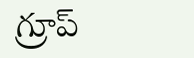గ్రూప్‌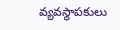వ్యవస్థాపకులు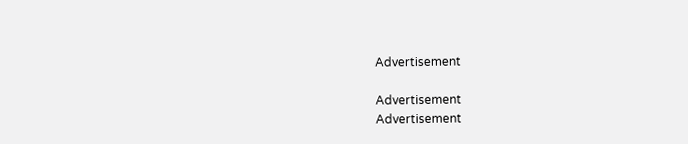Advertisement

Advertisement
Advertisement